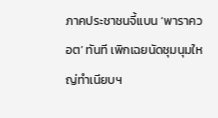ภาคประชาชนจี้แบน ‘พาราควอต’ ทันที เพิกเฉยนัดชุมนุมใหญ่ทำเนียบฯ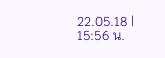22.05.18 | 15:56 น.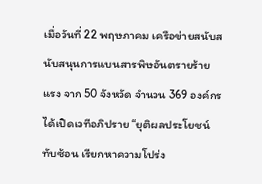เมื่อวันที่ 22 พฤษภาคม เครือข่ายสนับสนับสนุนการแบนสารพิษอันตรายร้ายแรง จาก 50 จังหวัด จำนวน 369 องค์กร ได้เปิดเวทีอภิปราย “ยุติผลประโยชน์ทับซ้อน เรียกหาความโปร่ง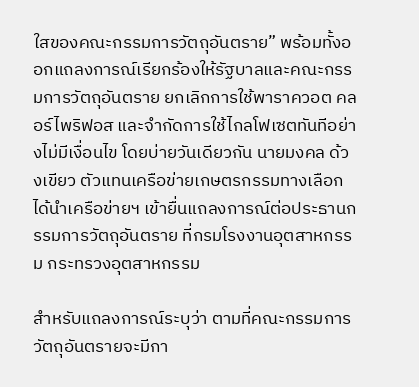ใสของคณะกรรมการวัตถุอันตราย” พร้อมทั้งออกแถลงการณ์เรียกร้องให้รัฐบาลและคณะกรรมการวัตถุอันตราย ยกเลิกการใช้พาราควอต คลอร์ไพริฟอส และจำกัดการใช้ไกลโฟเซตทันทีอย่างไม่มีเงื่อนไข โดยบ่ายวันเดียวกัน นายมงคล ด้วงเขียว ตัวแทนเครือข่ายเกษตรกรรมทางเลือก ได้นำเครือข่ายฯ เข้ายื่นแถลงการณ์ต่อประธานกรรมการวัตถุอันตราย ที่กรมโรงงานอุตสาหกรรม กระทรวงอุตสาหกรรม

สำหรับแถลงการณ์ระบุว่า ตามที่คณะกรรมการวัตถุอันตรายจะมีกา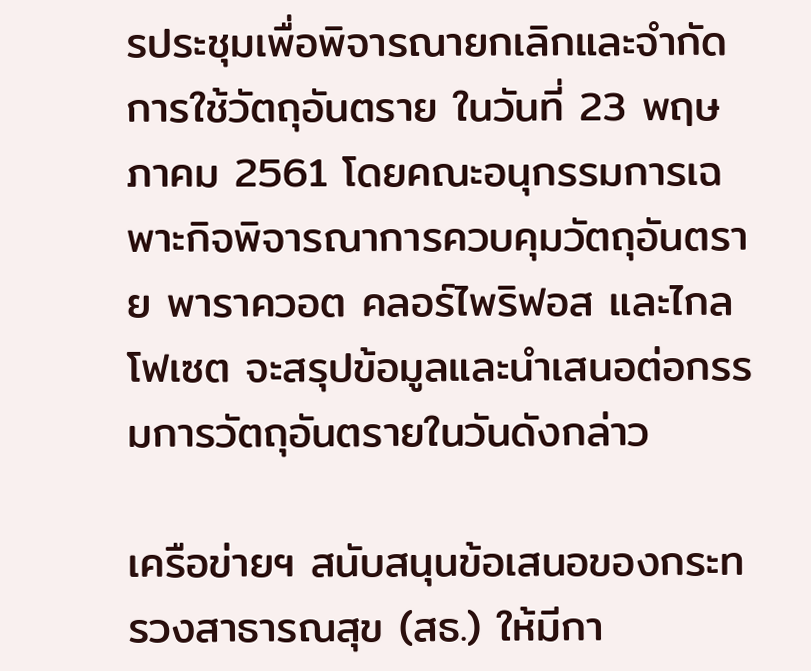รประชุมเพื่อพิจารณายกเลิกและจำกัดการใช้วัตถุอันตราย ในวันที่ 23 พฤษภาคม 2561 โดยคณะอนุกรรมการเฉพาะกิจพิจารณาการควบคุมวัตถุอันตราย พาราควอต คลอร์ไพริฟอส และไกลโฟเซต จะสรุปข้อมูลและนำเสนอต่อกรรมการวัตถุอันตรายในวันดังกล่าว

เครือข่ายฯ สนับสนุนข้อเสนอของกระทรวงสาธารณสุข (สธ.) ให้มีกา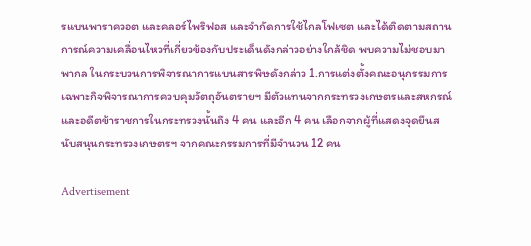รแบนพาราควอต และคลอร์ไพริฟอส และจำกัดการใช้ไกลโฟเซต และได้ติดตามสถานการณ์ความเคลื่อนไหวที่เกี่ยวข้องกับประเด็นดังกล่าวอย่างใกล้ชิด พบความไม่ชอบมาพากล ในกระบวนการพิจารณาการแบนสารพิษดังกล่าว 1.การแต่งตั้งคณะอนุกรรมการเฉพาะกิจพิจารณาการควบคุมวัตถุอันตรายฯ มีตัวแทนจากกระทรวงเกษตรและสหกรณ์ และอดีตข้าราชการในกระทรวงนั้นถึง 4 คน และอีก 4 คน เลือกจากผู้ที่แสดงจุดยืนสนับสนุนกระทรวงเกษตรฯ จากคณะกรรมการที่มีจำนวน 12 คน

Advertisement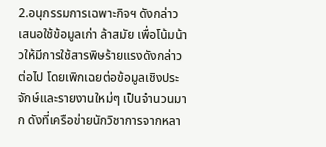2.อนุกรรมการเฉพาะกิจฯ ดังกล่าวเสนอใช้ข้อมูลเก่า ล้าสมัย เพื่อโน้มน้าวให้มีการใช้สารพิษร้ายแรงดังกล่าวต่อไป โดยเพิกเฉยต่อข้อมูลเชิงประจักษ์และรายงานใหม่ๆ เป็นจำนวนมาก ดังที่เครือข่ายนักวิชาการจากหลา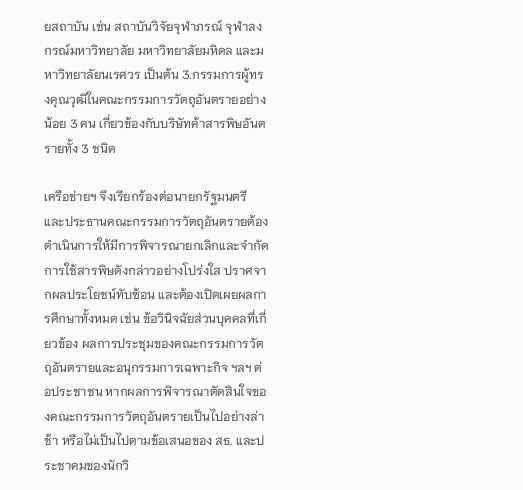ยสถาบัน เช่น สถาบันวิจัยจุฬาภรณ์ จุฬาลงกรณ์มหาวิทยาลัย มหาวิทยาลัยมหิดล และมหาวิทยาลัยนเรศวร เป็นต้น 3.กรรมการผู้ทรงคุณวุฒิในคณะกรรมการวัตถุอันตรายอย่างน้อย 3 คน เกี่ยวข้องกับบริษัทค้าสารพิษอันตรายทั้ง 3 ชนิด

เครือข่ายฯ จึงเรียกร้องต่อนายกรัฐมนตรี และประธานคณะกรรมการวัตถุอันตรายต้องดำเนินการให้มีการพิจารณายกเลิกและจำกัดการใช้สารพิษดังกล่าวอย่างโปร่งใส ปราศจากผลประโยชน์ทับซ้อน และต้องเปิดเผยผลการศึกษาทั้งหมด เช่น ข้อวินิจฉัยส่วนบุคคลที่เกี่ยวข้อง ผลการประชุมของคณะกรรมการวัตถุอันตรายและอนุกรรมการเฉพาะกิจ ฯลฯ ต่อประชาชน หากผลการพิจารณาตัดสินใจของคณะกรรมการวัตถุอันตรายเป็นไปอย่างล่าช้า หรือไม่เป็นไปตามข้อเสนอของ สธ. และประชาคมของนักวิ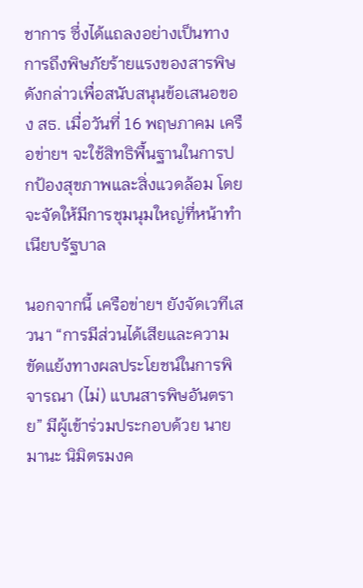ชาการ ซึ่งได้แถลงอย่างเป็นทางการถึงพิษภัยร้ายแรงของสารพิษดังกล่าวเพื่อสนับสนุนข้อเสนอของ สธ. เมื่อวันที่ 16 พฤษภาคม เครือข่ายฯ จะใช้สิทธิพื้นฐานในการปกป้องสุขภาพและสิ่งแวดล้อม โดยจะจัดให้มีการชุมนุมใหญ่ที่หน้าทำเนียบรัฐบาล

นอกจากนี้ เครือข่ายฯ ยังจัดเวทีเสวนา “การมีส่วนได้เสียและความขัดแย้งทางผลประโยชน์ในการพิจารณา (ไม่) แบนสารพิษอันตราย” มีผู้เข้าร่วมประกอบด้วย นายมานะ นิมิตรมงค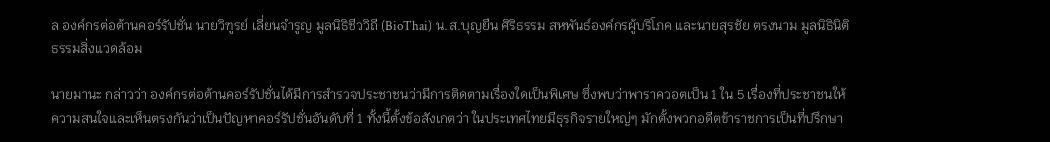ล องค์กรต่อต้านคอร์รัปชั่น นายวิฑูรย์ เลี่ยนจำรูญ มูลนิธิชีววิถี (BioThai) น.ส.บุญยืน ศิริธรรม สหพันธ์องค์กรผู้บริโภค และนายสุรชัย ตรงนาม มูลนิธินิติธรรมสิ่งแวดล้อม

นายมานะ กล่าวว่า องค์กรต่อต้านคอร์รัปชั่นได้มีการสำรวจประชาชนว่ามีการติดตามเรื่องใดเป็นพิเศษ ซึ่งพบว่าพาราควอตเป็น 1 ใน 5 เรื่องที่ประชาชนให้ความสนใจและเห็นตรงกันว่าเป็นปัญหาคอร์รัปชั่นอันดับที่ 1 ทั้งนี้ตั้งข้อสังเกตว่า ในประเทศไทยมีธุรกิจรายใหญ่ๆ มักตั้งพวกอดีตข้าราชการเป็นที่ปรึกษา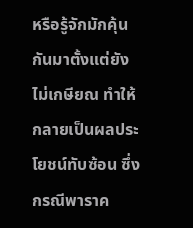หรือรู้จักมักคุ้นกันมาตั้งแต่ยังไม่เกษียณ ทำให้กลายเป็นผลประโยชน์ทับซ้อน ซึ่งกรณีพาราค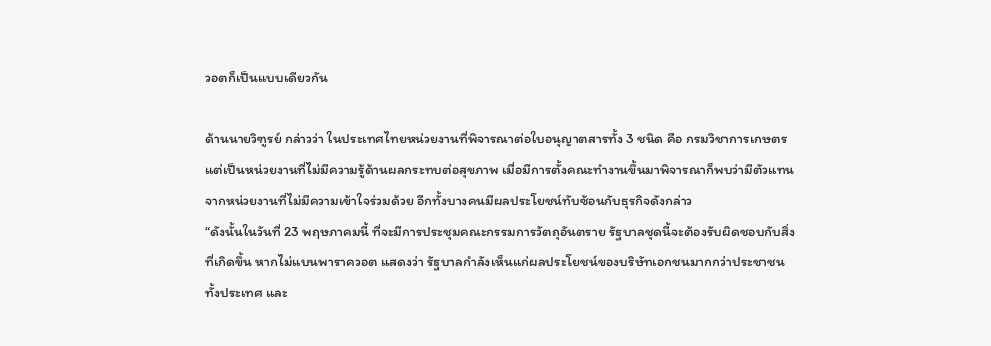วอตก็เป็นแบบเดียวกัน

ด้านนายวิฑูรย์ กล่าวว่า ในประเทศไทยหน่วยงานที่พิจารณาต่อใบอนุญาตสารทั้ง 3 ชนิด คือ กรมวิชาการเกษตร แต่เป็นหน่วยงานที่ไม่มีความรู้ด้านผลกระทบต่อสุขภาพ เมื่อมีการตั้งคณะทำงานขึ้นมาพิจารณาก็พบว่ามีตัวแทนจากหน่วยงานที่ไม่มีความเข้าใจร่วมด้วย อีกทั้งบางคนมีผลประโยชน์ทับซ้อนกับธุรกิจดังกล่าว
“ดังนั้นในวันที่ 23 พฤษภาคมนี้ ที่จะมีการประชุมคณะกรรมการวัตถุอันตราย รัฐบาลชุดนี้จะต้องรับผิดชอบกับสิ่งที่เกิดขึ้น หากไม่แบนพาราควอต แสดงว่า รัฐบาลกำลังเห็นแก่ผลประโยชน์ของบริษัทเอกชนมากกว่าประชาชนทั้งประเทศ และ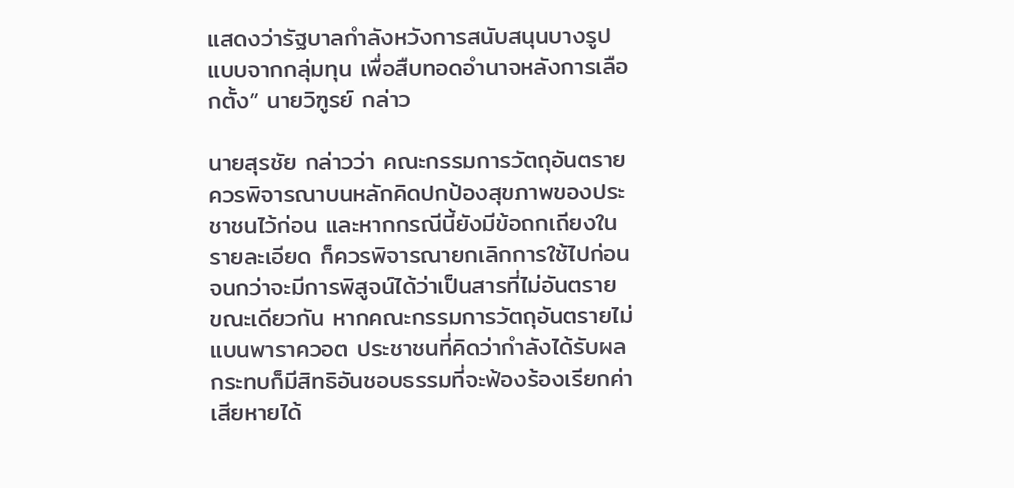แสดงว่ารัฐบาลกำลังหวังการสนับสนุนบางรูปแบบจากกลุ่มทุน เพื่อสืบทอดอำนาจหลังการเลือกตั้ง” นายวิฑูรย์ กล่าว

นายสุรชัย กล่าวว่า คณะกรรมการวัตถุอันตรายควรพิจารณาบนหลักคิดปกป้องสุขภาพของประชาชนไว้ก่อน และหากกรณีนี้ยังมีข้อถกเถียงในรายละเอียด ก็ควรพิจารณายกเลิกการใช้ไปก่อนจนกว่าจะมีการพิสูจน์ได้ว่าเป็นสารที่ไม่อันตราย ขณะเดียวกัน หากคณะกรรมการวัตถุอันตรายไม่แบนพาราควอต ประชาชนที่คิดว่ากำลังได้รับผลกระทบก็มีสิทธิอันชอบธรรมที่จะฟ้องร้องเรียกค่าเสียหายได้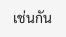เช่นกัน